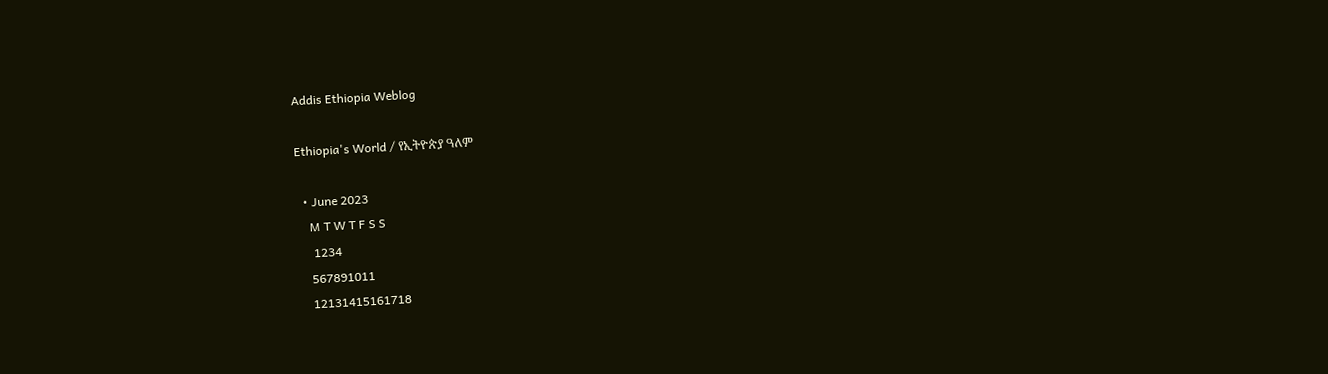Addis Ethiopia Weblog

Ethiopia's World / የኢትዮጵያ ዓለም

  • June 2023
    M T W T F S S
     1234
    567891011
    12131415161718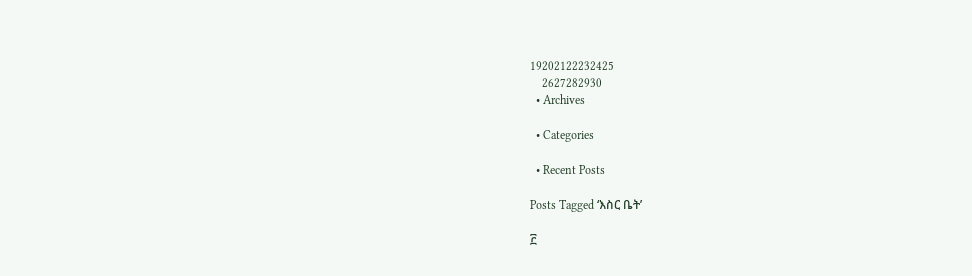19202122232425
    2627282930
  • Archives

  • Categories

  • Recent Posts

Posts Tagged ‘እስር ቤት’

፫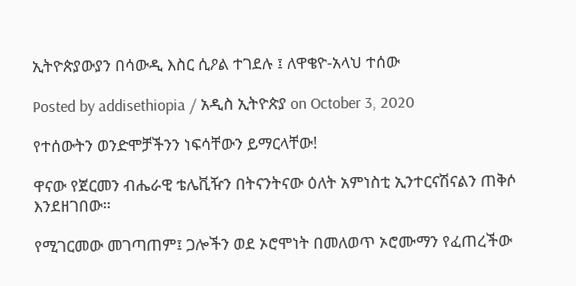ኢትዮጵያውያን በሳውዲ እስር ሲዖል ተገደሉ ፤ ለዋቄዮ-አላህ ተሰው

Posted by addisethiopia / አዲስ ኢትዮጵያ on October 3, 2020

የተሰውትን ወንድሞቻችንን ነፍሳቸውን ይማርላቸው!

ዋናው የጀርመን ብሔራዊ ቴሌቪዥን በትናንትናው ዕለት አምነስቲ ኢንተርናሽናልን ጠቅሶ እንደዘገበው።

የሚገርመው መገጣጠም፤ ጋሎችን ወደ ኦሮሞነት በመለወጥ ኦሮሙማን የፈጠረችው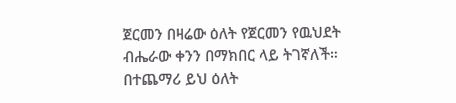ጀርመን በዛሬው ዕለት የጀርመን የዉህደት ብሔራው ቀንን በማክበር ላይ ትገኛለች። በተጨማሪ ይህ ዕለት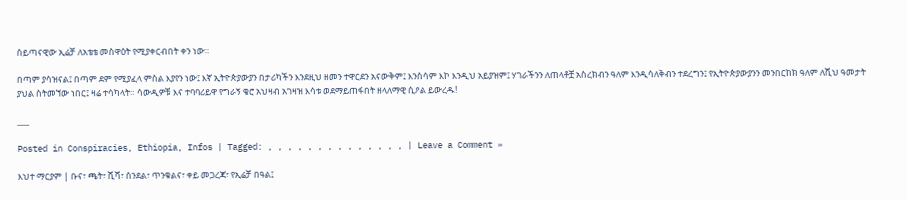ሰይጣናዊው ኢሬቻ ለአቴቴ መስዋዕት የሚያቀርብበት ቀን ነው።

በጣም ያሳዝናል፤ በጣም ደም የሚያፈላ ምስል እያየን ነው፤ እኛ ኢትዮጵያውያን በታሪካችን እንደዚህ ዘመን ተዋርደን አናውቅም፤ እንስሳም እኮ እንዲህ አይያዝም፤ ሃገራችንን ለጠላቶቿ አስረክብን ዓለም እንዲሳለቅብን ተደረግን፤ የኢትዮጵያውያንን መንበርከክ ዓለም ለሺህ ዓመታት ያህል ስትመኘው ነበር፤ ዛሬ ተሳካላት። ሳውዲዎቹ እና ተባባሪይዋ የግራኝ ቄሮ አህዛብ አገዛዝ እሳቱ ወደማይጠፋበት ዘላለማዊ ሲዖል ይውረዱ!

___

Posted in Conspiracies, Ethiopia, Infos | Tagged: , , , , , , , , , , , , , , | Leave a Comment »

እህተ ማርያም | ቡና፣ ጫት፣ ሺሻ፣ ሰንደል፣ ጥንቁልና፣ ቀይ መጋረጃ፣ የኢሬቻ በዓል፤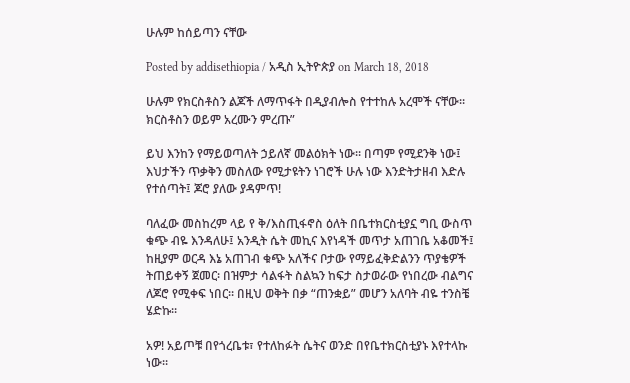ሁሉም ከሰይጣን ናቸው

Posted by addisethiopia / አዲስ ኢትዮጵያ on March 18, 2018

ሁሉም የክርስቶስን ልጆች ለማጥፋት በዲያብሎስ የተተከሉ አረሞች ናቸው። ክርስቶስን ወይም አረሙን ምረጡ”

ይህ እንከን የማይወጣለት ኃይለኛ መልዕክት ነው። በጣም የሚደንቅ ነው፤ እህታችን ጥቃቅን መስለው የሚታዩትን ነገሮች ሁሉ ነው እንድትታዘብ እድሉ የተሰጣት፤ ጆሮ ያለው ያዳምጥ!

ባለፈው መስከረም ላይ የ ቅ/እስጢፋኖስ ዕለት በቤተክርስቲያኗ ግቢ ውስጥ ቁጭ ብዬ እንዳለሁ፤ አንዲት ሴት መኪና እየነዳች መጥታ አጠገቤ አቆመች፤ ከዚያም ወርዳ እኔ አጠገብ ቁጭ አለችና ቦታው የማይፈቅድልንን ጥያቄዎች ትጠይቀኝ ጀመር፡ በዝምታ ሳልፋት ስልኳን ከፍታ ስታወራው የነበረው ብልግና ለጆሮ የሚቀፍ ነበር። በዚህ ወቅት በቃ “ጠንቋይ” መሆን አለባት ብዬ ተንስቼ ሄድኩ።

አዎ! አይጦቹ በየጎረቤቱ፣ የተለከፉት ሴትና ወንድ በየቤተክርስቲያኑ እየተላኩ ነው።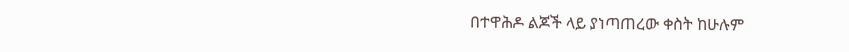በተዋሕዶ ልጆች ላይ ያነጣጠረው ቀስት ከሁሉም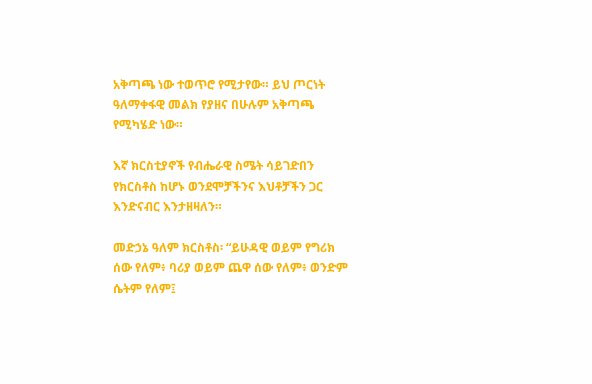አቅጣጫ ነው ተወጥሮ የሚታየው። ይህ ጦርነት ዓለማቀፋዊ መልክ የያዘና በሁሉም አቅጣጫ የሚካሄድ ነው።

እኛ ክርስቲያኖች የብሔራዊ ስሜት ሳይገድበን የክርስቶስ ከሆኑ ወንደሞቻችንና እህቶቻችን ጋር እንድናብር እንታዘዛለን።

መድኃኔ ዓለም ክርስቶስ፡ “ይሁዳዊ ወይም የግሪክ ሰው የለም፥ ባሪያ ወይም ጨዋ ሰው የለም፥ ወንድም ሴትም የለም፤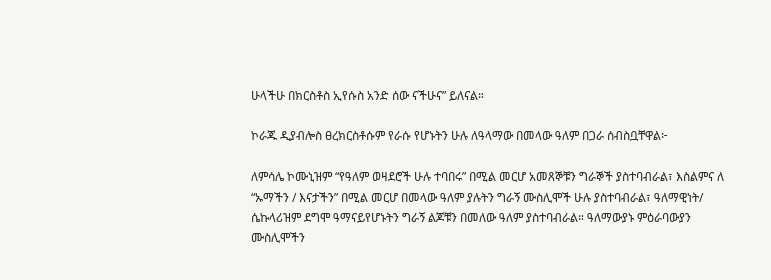ሁላችሁ በክርስቶስ ኢየሱስ አንድ ሰው ናችሁና” ይለናል።

ኮራጁ ዲያብሎስ ፀረክርስቶሱም የራሱ የሆኑትን ሁሉ ለዓላማው በመላው ዓለም በጋራ ሰብስቧቸዋል፦

ለምሳሌ ኮሙኒዝም “የዓለም ወዛደሮች ሁሉ ተባበሩ” በሚል መርሆ አመጸኞቹን ግራኞች ያስተባብራል፣ እስልምና ለ “ኡማችን / እናታችን” በሚል መርሆ በመላው ዓለም ያሉትን ግራኝ ሙስሊሞች ሁሉ ያስተባብራል፣ ዓለማዊነት/ ሴኩላሪዝም ደግሞ ዓማናይየሆኑትን ግራኝ ልጆቹን በመለው ዓለም ያስተባብራል። ዓለማውያኑ ምዕራባውያን ሙስሊሞችን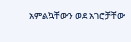አምልኳቸውን ወደ አገሮቻቸው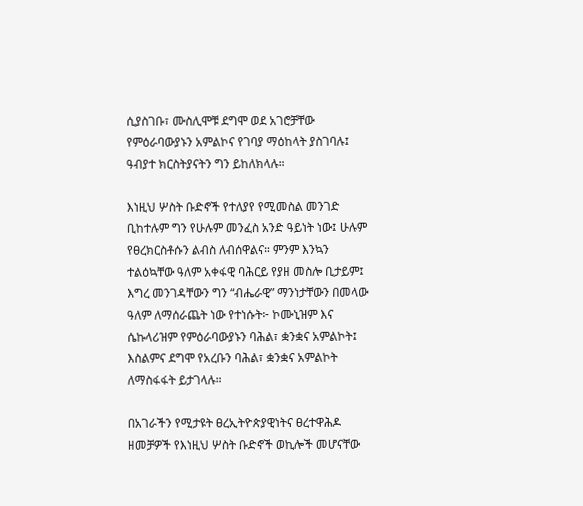ሲያስገቡ፣ ሙስሊሞቹ ደግሞ ወደ አገሮቻቸው የምዕራባውያኑን አምልኮና የገባያ ማዕከላት ያስገባሉ፤ ዓብያተ ክርስትያናትን ግን ይከለክላሉ።

እነዚህ ሦስት ቡድኖች የተለያየ የሚመስል መንገድ ቢከተሉም ግን የሁሉም መንፈስ አንድ ዓይነት ነው፤ ሁሉም የፀረክርስቶሱን ልብስ ለብሰዋልና። ምንም እንኳን ተልዕኳቸው ዓለም አቀፋዊ ባሕርይ የያዘ መስሎ ቢታይም፤ እግረ መንገዳቸውን ግን “ብሔራዊ” ማንነታቸውን በመላው ዓለም ለማሰራጨት ነው የተነሱት፦ ኮሙኒዝም እና ሴኩላሪዝም የምዕራባውያኑን ባሕል፣ ቋንቋና አምልኮት፤ እስልምና ደግሞ የአረቡን ባሕል፣ ቋንቋና አምልኮት ለማስፋፋት ይታገላሉ።

በአገራችን የሚታዩት ፀረኢትዮጵያዊነትና ፀረተዋሕዶ ዘመቻዎች የእነዚህ ሦስት ቡድኖች ወኪሎች መሆናቸው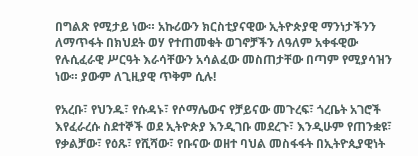በግልጽ የሚታይ ነው። አኩሪውን ክርስቲያናዊው ኢትዮጵያዊ ማንነታችንን ለማጥፋት በክህደት ወሃ የተጠመቁት ወገኖቻችን ለዓለም አቀፋዊው የሉሲፈራዊ ሥርዓት እራሳቸውን አሳልፈው መስጠታቸው በጣም የሚያሳዝን ነው። ያውም ለጊዚያዊ ጥቅም ሲሉ!

የአረቡ፣ የህንዱ፣ የሱዳኑ፣ የሶማሌውና የቻይናው መጉረፍ፣ ጎረቤት አገሮች እየፈራረሱ ስደተኞች ወደ ኢትዮጵያ እንዲገቡ መደረጉ፣ እንዲሁም የጠንቋዩ፣ የቃልቻው፣ የዕጹ፣ የሺሻው፣ የቡናው ወዘተ ባህል መስፋፋት በኢትዮጲያዊነት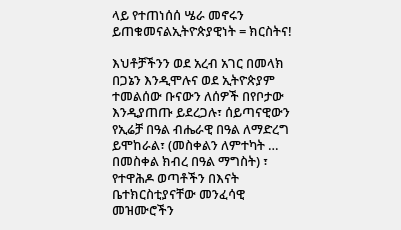ላይ የተጠነሰሰ ሤራ መኖሩን ይጠቁመናልኢትዮጵያዊነት = ክርስትና!

እህቶቻችንን ወደ አረብ አገር በመላክ በጋኔን እንዲሞሉና ወደ ኢትዮጵያም ተመልሰው ቡናውን ለሰዎች በየቦታው እንዲያጠጡ ይደረጋሉ፣ ሰይጣናዊውን የኢሬቻ በዓል ብሔራዊ በዓል ለማድረግ ይሞከራል፣ (መስቀልን ለምተካት … በመስቀል ክብረ በዓል ማግስት) ፣ የተዋሕዶ ወጣቶችን በእናት ቤተክርስቲያናቸው መንፈሳዊ መዝሙሮችን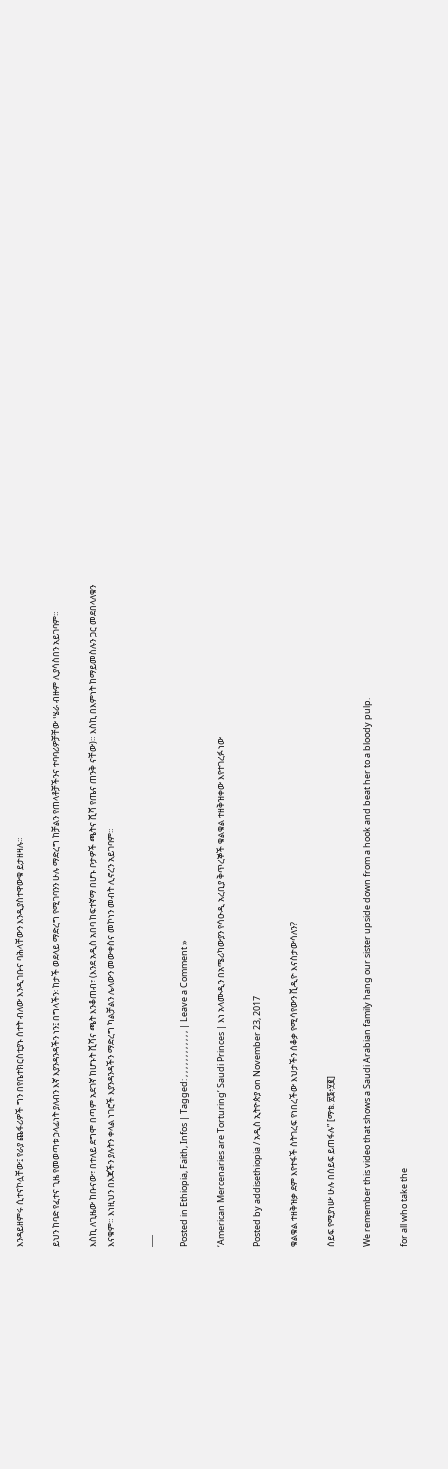እንዳይዘምሩ ሲተናኮሏቸው፤ የራያ ጨፋሪዎች ግን በየቤተክርስቲያኑ ሰተት ብለው እንዲገቡና ባሕላቸውን እንዲያስተዋውቁ ይታዘዛሉ።

ይህን ከባድ የፈተና ጊዜ የመወጣቱ ኃላፊነት ያለብን እኛ እያንዳንዳችን ነን፤ በግላችን፡ ከታች ወደላይ ማድረግ የሚገባንን ሁሉ ማድረግ ከቻልን የጠላቶቻችንና ተባባሪዎቻቸው ሤራ ብዙም ሊያሳስበን አይገባም።

እስኪ ለጊዜው ከቡናው፣ በተለይ ደግሞ በጣም አደገኛ ከሆኑት ሺሻና ጫት እንቆጠብ፣ (እንደ አዲስ አበባ ከፍተኛማ በሆኑ ቦታዎች ጫትና ሺሻ የጤና ጠንቅ ናቸው)። እስኪ በእምነት ከማይመስሉን ጋር መደበላለቁን እናቁም። እነዚህን በእጃችን ያሉትን ቀላል ነገሮች እያንዳንዳችን ማድረግ ካልቻልን ሌላውን መውቀስና መኮነን መብት ሊኖረን አይገባም።

___

Posted in Ethiopia, Faith, Infos | Tagged: , , , , , , , , , , , , | Leave a Comment »

‘American Mercenaries are Torturing’ Saudi Princes | እነ አላሙዲን በአሜሪካውያን የሳዑዲ አረቢያ ቅጥረኞች ቁልቁል ተዘቅዝቀው እየተገረፉ ነው

Posted by addisethiopia / አዲስ ኢትዮጵያ on November 23, 2017

ቁልቁል ተዘቅዝቃ ደም እየተፋች ስትገረፍ የነበረችው እህታችን ሰቆቃ የሚሳየውን ቪዲዮ እናስታውሳለን?

ሰይፍ የሚያነሡ ሁሉ በሰይፍ ይጠፋሉ” [ማቴ. ፳፮፥፶፪]

We remember this video that shows a Saudi Arabian family hang our sister upside down from a hook and beat her to a bloody pulp.

for all who take the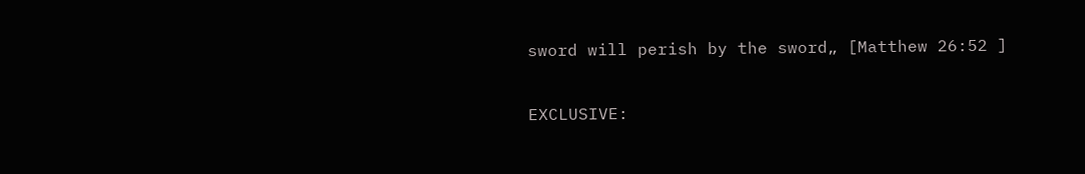sword will perish by the sword„ [Matthew 26:52 ]

EXCLUSIVE: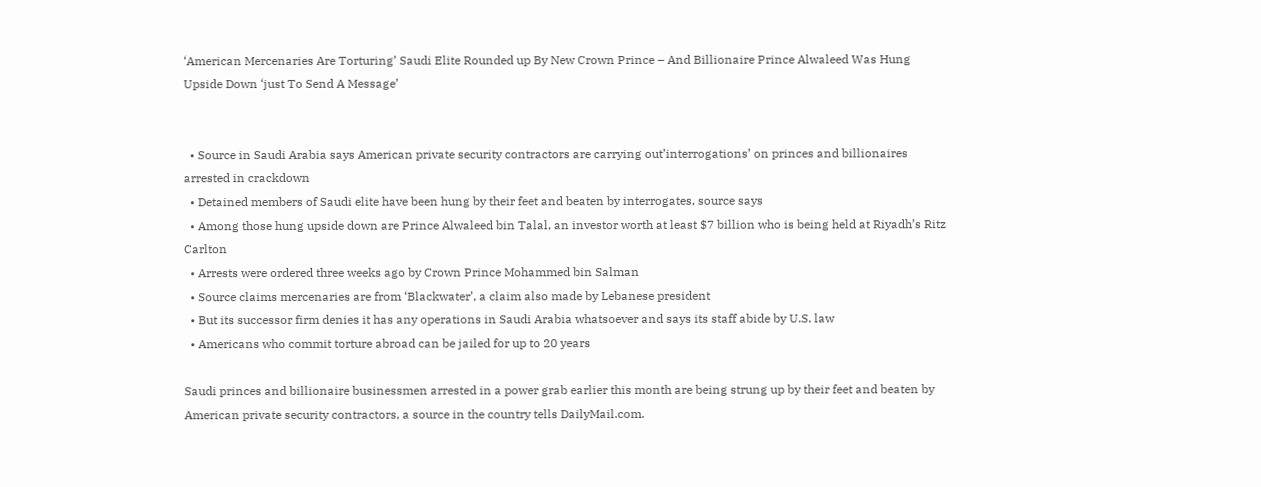‘American Mercenaries Are Torturing’ Saudi Elite Rounded up By New Crown Prince – And Billionaire Prince Alwaleed Was Hung Upside Down ‘just To Send A Message’


  • Source in Saudi Arabia says American private security contractors are carrying out’interrogations’ on princes and billionaires arrested in crackdown
  • Detained members of Saudi elite have been hung by their feet and beaten by interrogates, source says
  • Among those hung upside down are Prince Alwaleed bin Talal, an investor worth at least $7 billion who is being held at Riyadh’s Ritz Carlton
  • Arrests were ordered three weeks ago by Crown Prince Mohammed bin Salman
  • Source claims mercenaries are from ‘Blackwater’, a claim also made by Lebanese president
  • But its successor firm denies it has any operations in Saudi Arabia whatsoever and says its staff abide by U.S. law
  • Americans who commit torture abroad can be jailed for up to 20 years

Saudi princes and billionaire businessmen arrested in a power grab earlier this month are being strung up by their feet and beaten by American private security contractors, a source in the country tells DailyMail.com.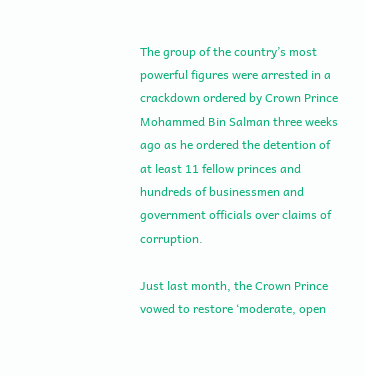The group of the country’s most powerful figures were arrested in a crackdown ordered by Crown Prince Mohammed Bin Salman three weeks ago as he ordered the detention of at least 11 fellow princes and hundreds of businessmen and government officials over claims of corruption.

Just last month, the Crown Prince vowed to restore ‘moderate, open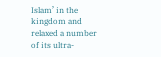Islam’ in the kingdom and relaxed a number of its ultra-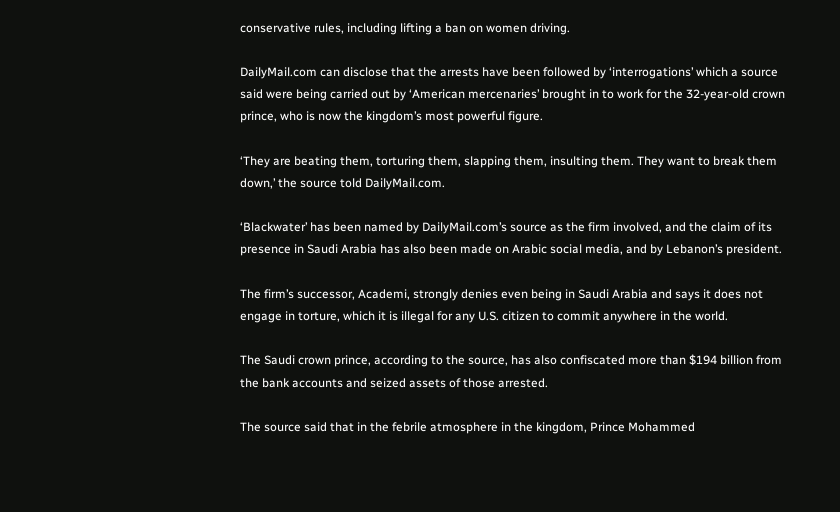conservative rules, including lifting a ban on women driving.

DailyMail.com can disclose that the arrests have been followed by ‘interrogations’ which a source said were being carried out by ‘American mercenaries’ brought in to work for the 32-year-old crown prince, who is now the kingdom’s most powerful figure.

‘They are beating them, torturing them, slapping them, insulting them. They want to break them down,’ the source told DailyMail.com.

‘Blackwater’ has been named by DailyMail.com’s source as the firm involved, and the claim of its presence in Saudi Arabia has also been made on Arabic social media, and by Lebanon’s president.

The firm’s successor, Academi, strongly denies even being in Saudi Arabia and says it does not engage in torture, which it is illegal for any U.S. citizen to commit anywhere in the world.

The Saudi crown prince, according to the source, has also confiscated more than $194 billion from the bank accounts and seized assets of those arrested.

The source said that in the febrile atmosphere in the kingdom, Prince Mohammed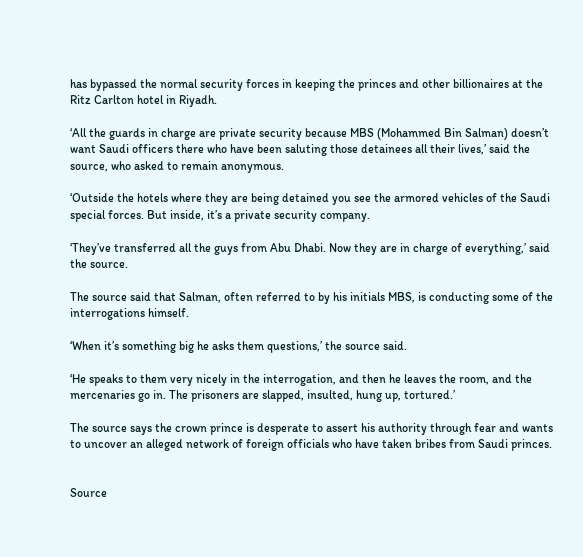has bypassed the normal security forces in keeping the princes and other billionaires at the Ritz Carlton hotel in Riyadh.

‘All the guards in charge are private security because MBS (Mohammed Bin Salman) doesn’t want Saudi officers there who have been saluting those detainees all their lives,’ said the source, who asked to remain anonymous.

‘Outside the hotels where they are being detained you see the armored vehicles of the Saudi special forces. But inside, it’s a private security company.

‘They’ve transferred all the guys from Abu Dhabi. Now they are in charge of everything,’ said the source.

The source said that Salman, often referred to by his initials MBS, is conducting some of the interrogations himself.

‘When it’s something big he asks them questions,’ the source said.

‘He speaks to them very nicely in the interrogation, and then he leaves the room, and the mercenaries go in. The prisoners are slapped, insulted, hung up, tortured.’

The source says the crown prince is desperate to assert his authority through fear and wants to uncover an alleged network of foreign officials who have taken bribes from Saudi princes.


Source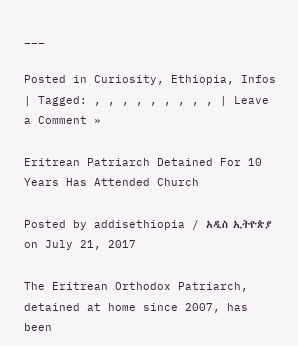___

Posted in Curiosity, Ethiopia, Infos | Tagged: , , , , , , , , , | Leave a Comment »

Eritrean Patriarch Detained For 10 Years Has Attended Church

Posted by addisethiopia / አዲስ ኢትዮጵያ on July 21, 2017

The Eritrean Orthodox Patriarch, detained at home since 2007, has been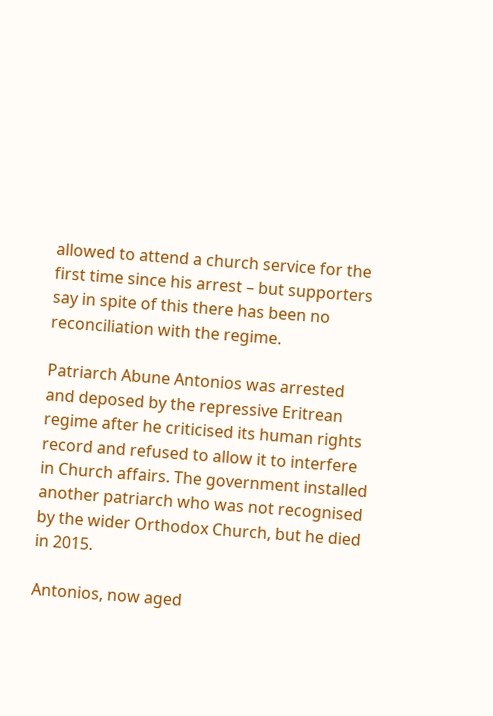allowed to attend a church service for the first time since his arrest – but supporters say in spite of this there has been no reconciliation with the regime.

Patriarch Abune Antonios was arrested and deposed by the repressive Eritrean regime after he criticised its human rights record and refused to allow it to interfere in Church affairs. The government installed another patriarch who was not recognised by the wider Orthodox Church, but he died in 2015.

Antonios, now aged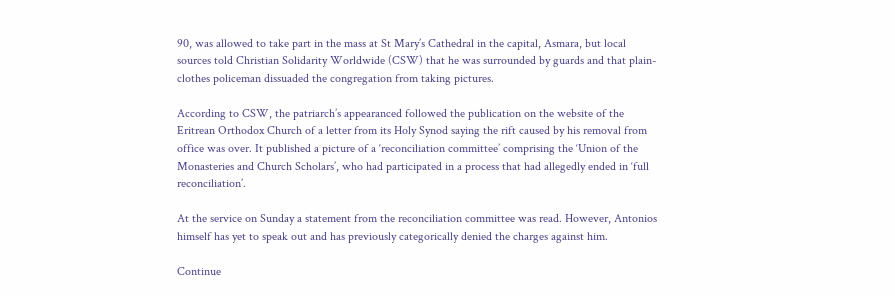90, was allowed to take part in the mass at St Mary’s Cathedral in the capital, Asmara, but local sources told Christian Solidarity Worldwide (CSW) that he was surrounded by guards and that plain-clothes policeman dissuaded the congregation from taking pictures.

According to CSW, the patriarch’s appearanced followed the publication on the website of the Eritrean Orthodox Church of a letter from its Holy Synod saying the rift caused by his removal from office was over. It published a picture of a ‘reconciliation committee’ comprising the ‘Union of the Monasteries and Church Scholars’, who had participated in a process that had allegedly ended in ‘full reconciliation’.

At the service on Sunday a statement from the reconciliation committee was read. However, Antonios himself has yet to speak out and has previously categorically denied the charges against him.

Continue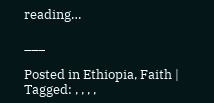reading…

___

Posted in Ethiopia, Faith | Tagged: , , , ,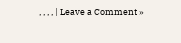, , , , | Leave a Comment »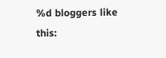%d bloggers like this: